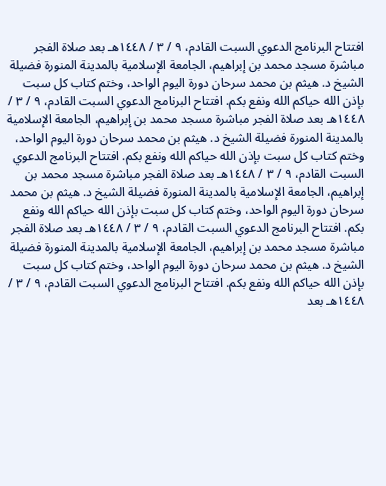افتتاح البرنامج الدعوي السبت القادم، ٩ / ٣ / ١٤٤٨هـ بعد صلاة الفجر مباشرة مسجد محمد بن إبراهيم، الجامعة الإسلامية بالمدينة المنورة فضيلة الشيخ د. هيثم بن محمد سرحان دورة اليوم الواحد، وختم كتاب كل سبت بإذن الله حياكم الله ونفع بكم. افتتاح البرنامج الدعوي السبت القادم، ٩ / ٣ / ١٤٤٨هـ بعد صلاة الفجر مباشرة مسجد محمد بن إبراهيم، الجامعة الإسلامية بالمدينة المنورة فضيلة الشيخ د. هيثم بن محمد سرحان دورة اليوم الواحد، وختم كتاب كل سبت بإذن الله حياكم الله ونفع بكم. افتتاح البرنامج الدعوي السبت القادم، ٩ / ٣ / ١٤٤٨هـ بعد صلاة الفجر مباشرة مسجد محمد بن إبراهيم، الجامعة الإسلامية بالمدينة المنورة فضيلة الشيخ د. هيثم بن محمد سرحان دورة اليوم الواحد، وختم كتاب كل سبت بإذن الله حياكم الله ونفع بكم. افتتاح البرنامج الدعوي السبت القادم، ٩ / ٣ / ١٤٤٨هـ بعد صلاة الفجر مباشرة مسجد محمد بن إبراهيم، الجامعة الإسلامية بالمدينة المنورة فضيلة الشيخ د. هيثم بن محمد سرحان دورة اليوم الواحد، وختم كتاب كل سبت بإذن الله حياكم الله ونفع بكم. افتتاح البرنامج الدعوي السبت القادم، ٩ / ٣ / ١٤٤٨هـ بعد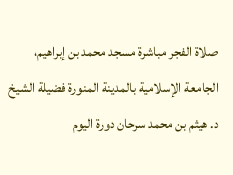صلاة الفجر مباشرة مسجد محمد بن إبراهيم، الجامعة الإسلامية بالمدينة المنورة فضيلة الشيخ د. هيثم بن محمد سرحان دورة اليوم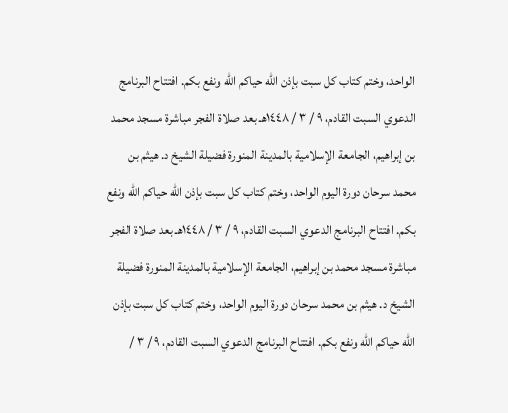الواحد، وختم كتاب كل سبت بإذن الله حياكم الله ونفع بكم. افتتاح البرنامج الدعوي السبت القادم، ٩ / ٣ / ١٤٤٨هـ بعد صلاة الفجر مباشرة مسجد محمد بن إبراهيم، الجامعة الإسلامية بالمدينة المنورة فضيلة الشيخ د. هيثم بن محمد سرحان دورة اليوم الواحد، وختم كتاب كل سبت بإذن الله حياكم الله ونفع بكم. افتتاح البرنامج الدعوي السبت القادم، ٩ / ٣ / ١٤٤٨هـ بعد صلاة الفجر مباشرة مسجد محمد بن إبراهيم، الجامعة الإسلامية بالمدينة المنورة فضيلة الشيخ د. هيثم بن محمد سرحان دورة اليوم الواحد، وختم كتاب كل سبت بإذن الله حياكم الله ونفع بكم. افتتاح البرنامج الدعوي السبت القادم، ٩ / ٣ /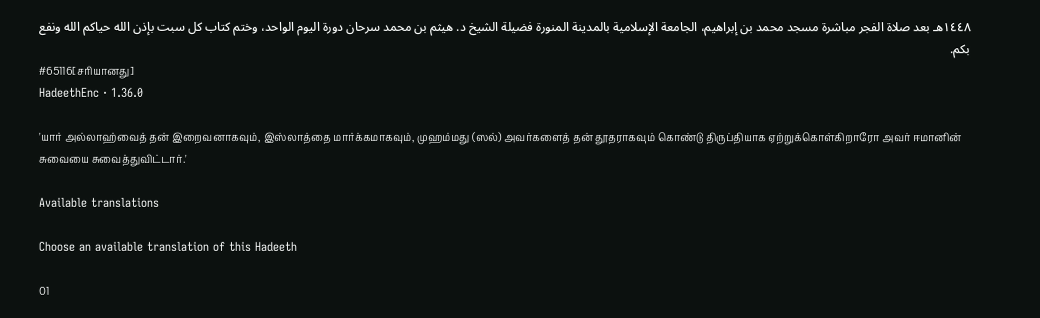١٤٤٨هـ بعد صلاة الفجر مباشرة مسجد محمد بن إبراهيم، الجامعة الإسلامية بالمدينة المنورة فضيلة الشيخ د. هيثم بن محمد سرحان دورة اليوم الواحد، وختم كتاب كل سبت بإذن الله حياكم الله ونفع بكم.
#65116[சரியானது]
HadeethEnc · 1.36.0

'யார் அல்லாஹ்வைத் தன் இறைவனாகவும், இஸ்லாத்தை மார்க்கமாகவும், முஹம்மது (ஸல்) அவர்களைத் தன் தூதராகவும் கொண்டு திருப்தியாக ஏற்றுக்கொள்கிறாரோ அவர் ஈமானின் சுவையை சுவைத்துவிட்டார்.'

Available translations

Choose an available translation of this Hadeeth

01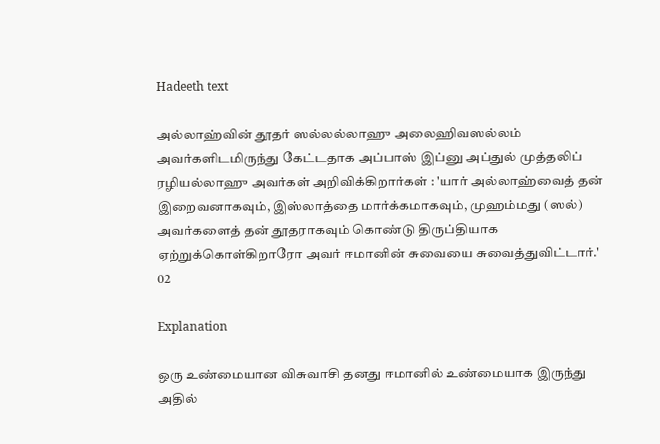Hadeeth text

அல்லாஹ்வின் தூதர் ஸல்லல்லாஹு அலைஹிவஸல்லம் அவர்களிடமிருந்து கேட்டதாக அப்பாஸ் இப்னு அப்துல் முத்தலிப் ரழியல்லாஹு அவர்கள் அறிவிக்கிறார்கள் : 'யார் அல்லாஹ்வைத் தன் இறைவனாகவும், இஸ்லாத்தை மார்க்கமாகவும், முஹம்மது (ஸல்) அவர்களைத் தன் தூதராகவும் கொண்டு திருப்தியாக ஏற்றுக்கொள்கிறாரோ அவர் ஈமானின் சுவையை சுவைத்துவிட்டார்.'
02

Explanation

ஒரு உண்மையான விசுவாசி தனது ஈமானில் உண்மையாக இருந்து அதில்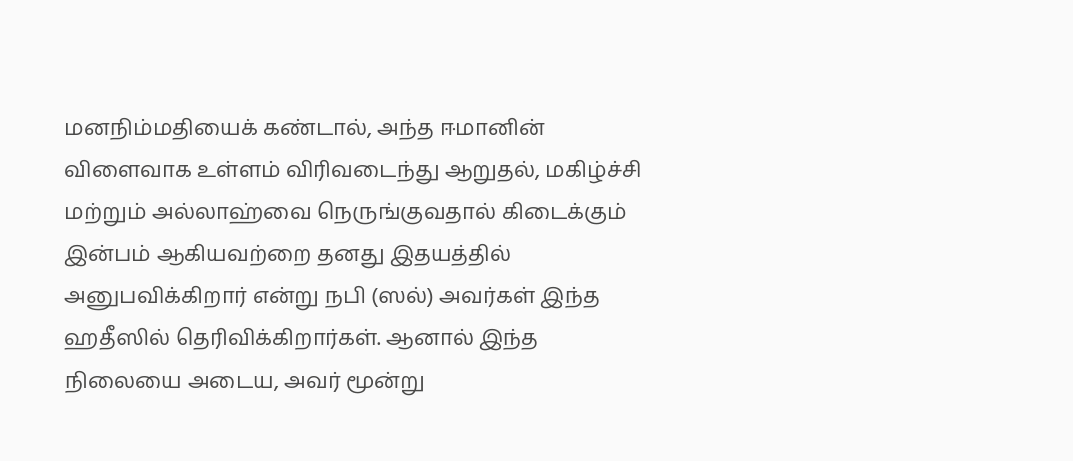மனநிம்மதியைக் கண்டால், அந்த ஈமானின் விளைவாக உள்ளம் விரிவடைந்து ஆறுதல், மகிழ்ச்சி மற்றும் அல்லாஹ்வை நெருங்குவதால் கிடைக்கும் இன்பம் ஆகியவற்றை தனது இதயத்தில் அனுபவிக்கிறார் என்று நபி (ஸல்) அவர்கள் இந்த ஹதீஸில் தெரிவிக்கிறார்கள். ஆனால் இந்த நிலையை அடைய, அவர் மூன்று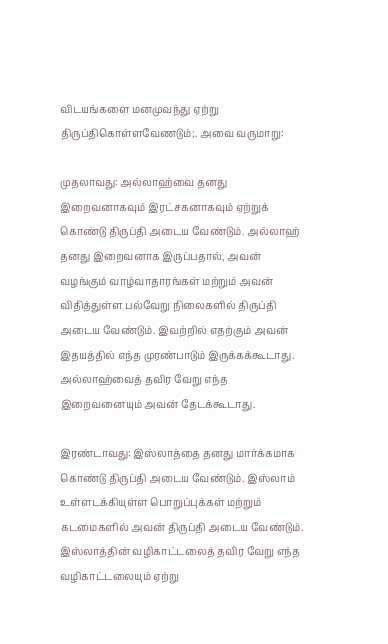விடயங்களை மனமுவந்து ஏற்று திருப்திகொள்ளவேணடும்;. அவை வருமாறு:

முதலாவது: அல்லாஹ்வை தனது இறைவனாகவும் இரட்சகனாகவும் ஏற்றுக் கொண்டு திருப்தி அடைய வேண்டும். அல்லாஹ் தனது இறைவனாக இருப்பதால், அவன் வழங்கும் வாழ்வாதாரங்கள் மற்றும் அவன் விதித்துள்ள பல்வேறு நிலைகளில் திருப்தி அடைய வேண்டும். இவற்றில் எதற்கும் அவன் இதயத்தில் எந்த முரண்பாடும் இருக்கக்கூடாது. அல்லாஹ்வைத் தவிர வேறு எந்த இறைவனையும் அவன் தேடக்கூடாது.

இரண்டாவது: இஸ்லாத்தை தனது மார்க்கமாக கொண்டு திருப்தி அடைய வேண்டும். இஸ்லாம் உள்ளடக்கியுள்ள பொறுப்புக்கள் மற்றும் கடமைகளில் அவன் திருப்தி அடைய வேண்டும். இஸ்லாத்தின் வழிகாட்டலைத் தவிர வேறு எந்த வழிகாட்டலையும் ஏற்று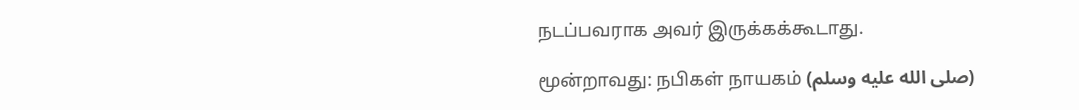நடப்பவராக அவர் இருக்கக்கூடாது.

மூன்றாவது: நபிகள் நாயகம் (صلى الله عليه وسلم)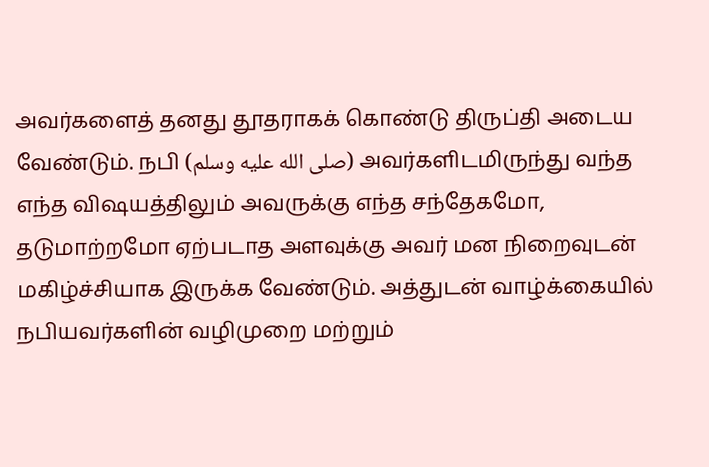அவர்களைத் தனது தூதராகக் கொண்டு திருப்தி அடைய வேண்டும். நபி (صلى الله عليه وسلم) அவர்களிடமிருந்து வந்த எந்த விஷயத்திலும் அவருக்கு எந்த சந்தேகமோ, தடுமாற்றமோ ஏற்படாத அளவுக்கு அவர் மன நிறைவுடன் மகிழ்ச்சியாக இருக்க வேண்டும். அத்துடன் வாழ்க்கையில் நபியவர்களின் வழிமுறை மற்றும்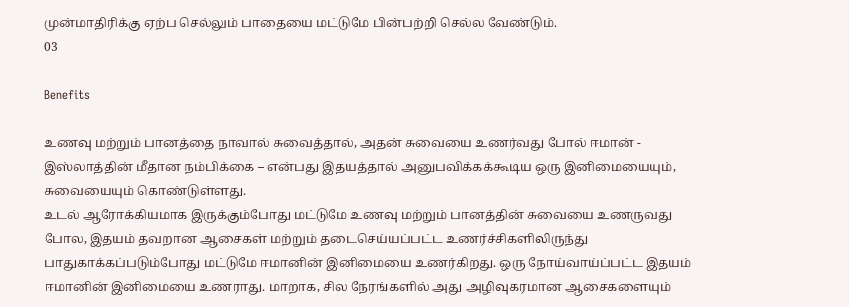முன்மாதிரிக்கு ஏற்ப செல்லும் பாதையை மட்டுமே பின்பற்றி செல்ல வேண்டும்.
03

Benefits

உணவு மற்றும் பானத்தை நாவால் சுவைத்தால், அதன் சுவையை உணர்வது போல் ஈமான் - இஸ்லாத்தின் மீதான நம்பிக்கை – என்பது இதயத்தால் அனுபவிக்கக்கூடிய ஒரு இனிமையையும், சுவையையும் கொண்டுள்ளது.
உடல் ஆரோக்கியமாக இருக்கும்போது மட்டுமே உணவு மற்றும் பானத்தின் சுவையை உணருவது போல, இதயம் தவறான ஆசைகள் மற்றும் தடைசெய்யப்பட்ட உணர்ச்சிகளிலிருந்து பாதுகாக்கப்படும்போது மட்டுமே ஈமானின் இனிமையை உணர்கிறது. ஒரு நோய்வாய்ப்பட்ட இதயம் ஈமானின் இனிமையை உணராது. மாறாக, சில நேரங்களில் அது அழிவுகரமான ஆசைகளையும்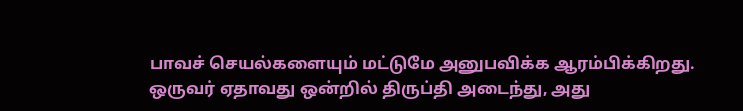பாவச் செயல்களையும் மட்டுமே அனுபவிக்க ஆரம்பிக்கிறது.
ஒருவர் ஏதாவது ஒன்றில் திருப்தி அடைந்து, அது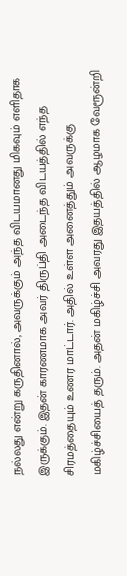நல்லது என்று கருதினால், அவருக்கும் அந்த விடயமானது மிகவும் எளிதாக இருக்கும். இதன் காரணமாக அவர் திருப்தி அடைந்த விடயத்தில் எந்த சிரமத்தையும் உணர மாட்டார். அதில் உள்ள அனைத்தும் அவருக்கு மகிழ்ச்சியைத் தரும். அதன் மகிழ்ச்சி அவரது இதயத்தில் ஆழமாக வேரூன்றி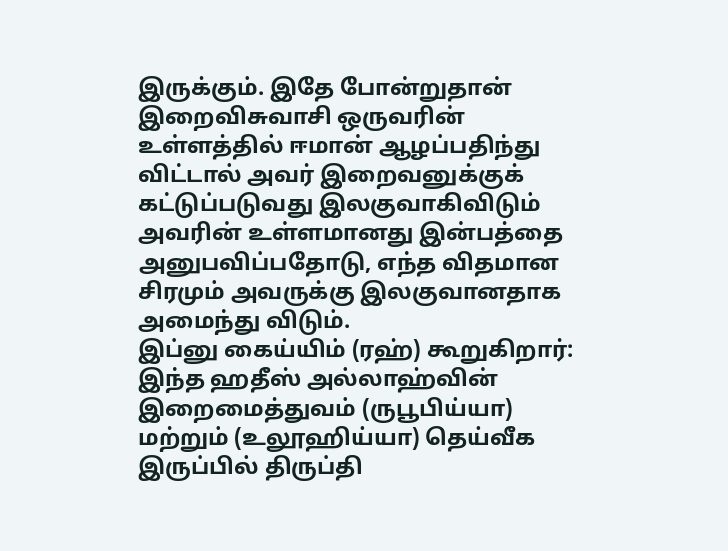இருக்கும். இதே போன்றுதான் இறைவிசுவாசி ஒருவரின் உள்ளத்தில் ஈமான் ஆழப்பதிந்து விட்டால் அவர் இறைவனுக்குக் கட்டுப்படுவது இலகுவாகிவிடும் அவரின் உள்ளமானது இன்பத்தை அனுபவிப்பதோடு, எந்த விதமான சிரமும் அவருக்கு இலகுவானதாக அமைந்து விடும்.
இப்னு கைய்யிம் (ரஹ்) கூறுகிறார்: இந்த ஹதீஸ் அல்லாஹ்வின் இறைமைத்துவம் (ருபூபிய்யா) மற்றும் (உலூஹிய்யா) தெய்வீக இருப்பில் திருப்தி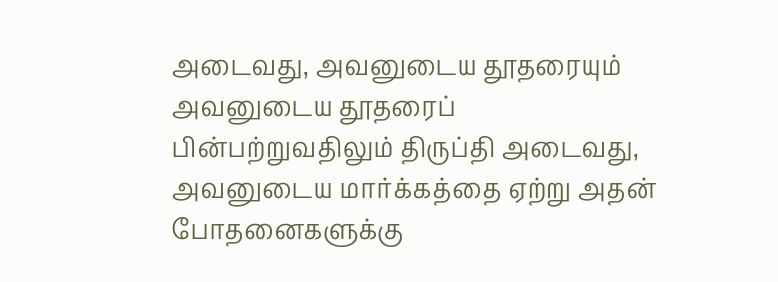அடைவது, அவனுடைய தூதரையும் அவனுடைய தூதரைப் பின்பற்றுவதிலும் திருப்தி அடைவது, அவனுடைய மார்க்கத்தை ஏற்று அதன் போதனைகளுக்கு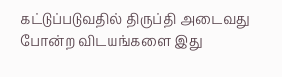கட்டுப்படுவதில் திருப்தி அடைவது போன்ற விடயங்களை இது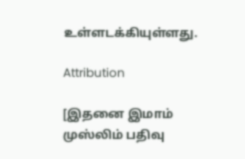உள்ளடக்கியுள்ளது.

Attribution

[இதனை இமாம் முஸ்லிம் பதிவு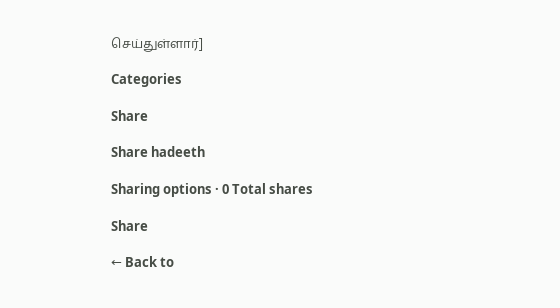செய்துள்ளார்]

Categories

Share

Share hadeeth

Sharing options · 0 Total shares

Share

← Back to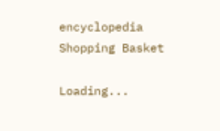encyclopedia
Shopping Basket

Loading...